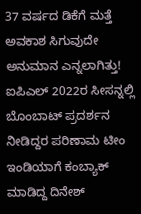37 ವರ್ಷದ ಡಿಕೆಗೆ ಮತ್ತೆ ಅವಕಾಶ ಸಿಗುವುದೇ ಅನುಮಾನ ಎನ್ನಲಾಗಿತ್ತು!
ಐಪಿಎಲ್ 2022ರ ಸೀಸನ್ನಲ್ಲಿ ಬೊಂಬಾಟ್ ಪ್ರದರ್ಶನ ನೀಡಿದ್ದರ ಪರಿಣಾಮ ಟೀಂ ಇಂಡಿಯಾಗೆ ಕಂಬ್ಯಾಕ್ ಮಾಡಿದ್ದ ದಿನೇಶ್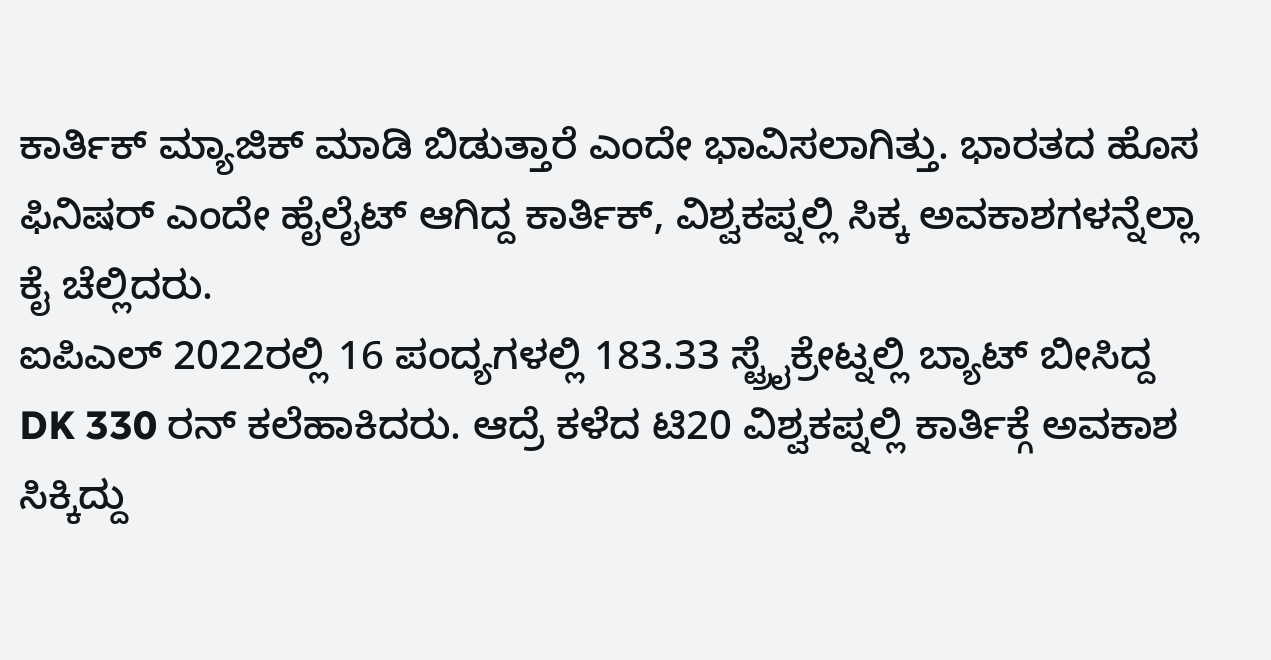ಕಾರ್ತಿಕ್ ಮ್ಯಾಜಿಕ್ ಮಾಡಿ ಬಿಡುತ್ತಾರೆ ಎಂದೇ ಭಾವಿಸಲಾಗಿತ್ತು. ಭಾರತದ ಹೊಸ ಫಿನಿಷರ್ ಎಂದೇ ಹೈಲೈಟ್ ಆಗಿದ್ದ ಕಾರ್ತಿಕ್, ವಿಶ್ವಕಪ್ನಲ್ಲಿ ಸಿಕ್ಕ ಅವಕಾಶಗಳನ್ನೆಲ್ಲಾ ಕೈ ಚೆಲ್ಲಿದರು.
ಐಪಿಎಲ್ 2022ರಲ್ಲಿ 16 ಪಂದ್ಯಗಳಲ್ಲಿ 183.33 ಸ್ಟ್ರೈಕ್ರೇಟ್ನಲ್ಲಿ ಬ್ಯಾಟ್ ಬೀಸಿದ್ದ DK 330 ರನ್ ಕಲೆಹಾಕಿದರು. ಆದ್ರೆ ಕಳೆದ ಟಿ20 ವಿಶ್ವಕಪ್ನಲ್ಲಿ ಕಾರ್ತಿಕ್ಗೆ ಅವಕಾಶ ಸಿಕ್ಕಿದ್ದು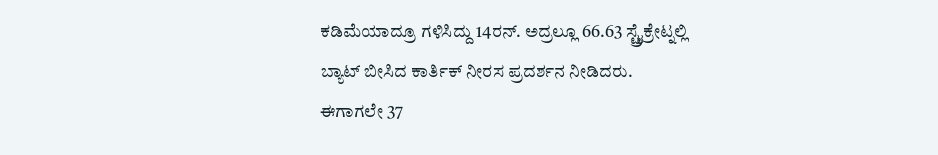ಕಡಿಮೆಯಾದ್ರೂ ಗಳಿಸಿದ್ದು 14ರನ್. ಅದ್ರಲ್ಲೂ 66.63 ಸ್ಟ್ರೈಕ್ರೇಟ್ನಲ್ಲಿ ಬ್ಯಾಟ್ ಬೀಸಿದ ಕಾರ್ತಿಕ್ ನೀರಸ ಪ್ರದರ್ಶನ ನೀಡಿದರು.
ಈಗಾಗಲೇ 37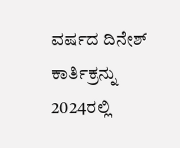ವರ್ಷದ ದಿನೇಶ್ ಕಾರ್ತಿಕ್ರನ್ನು 2024ರಲ್ಲಿ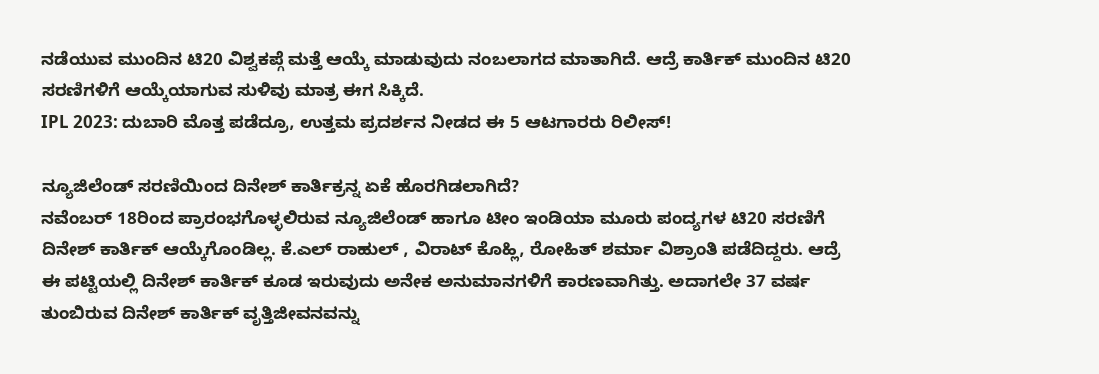ನಡೆಯುವ ಮುಂದಿನ ಟಿ20 ವಿಶ್ವಕಪ್ಗೆ ಮತ್ತೆ ಆಯ್ಕೆ ಮಾಡುವುದು ನಂಬಲಾಗದ ಮಾತಾಗಿದೆ. ಆದ್ರೆ ಕಾರ್ತಿಕ್ ಮುಂದಿನ ಟಿ20 ಸರಣಿಗಳಿಗೆ ಆಯ್ಕೆಯಾಗುವ ಸುಳಿವು ಮಾತ್ರ ಈಗ ಸಿಕ್ಕಿದೆ.
IPL 2023: ದುಬಾರಿ ಮೊತ್ತ ಪಡೆದ್ರೂ, ಉತ್ತಮ ಪ್ರದರ್ಶನ ನೀಡದ ಈ 5 ಆಟಗಾರರು ರಿಲೀಸ್!

ನ್ಯೂಜಿಲೆಂಡ್ ಸರಣಿಯಿಂದ ದಿನೇಶ್ ಕಾರ್ತಿಕ್ರನ್ನ ಏಕೆ ಹೊರಗಿಡಲಾಗಿದೆ?
ನವೆಂಬರ್ 18ರಿಂದ ಪ್ರಾರಂಭಗೊಳ್ಳಲಿರುವ ನ್ಯೂಜಿಲೆಂಡ್ ಹಾಗೂ ಟೀಂ ಇಂಡಿಯಾ ಮೂರು ಪಂದ್ಯಗಳ ಟಿ20 ಸರಣಿಗೆ ದಿನೇಶ್ ಕಾರ್ತಿಕ್ ಆಯ್ಕೆಗೊಂಡಿಲ್ಲ. ಕೆ.ಎಲ್ ರಾಹುಲ್ , ವಿರಾಟ್ ಕೊಹ್ಲಿ, ರೋಹಿತ್ ಶರ್ಮಾ ವಿಶ್ರಾಂತಿ ಪಡೆದಿದ್ದರು. ಆದ್ರೆ ಈ ಪಟ್ಟಿಯಲ್ಲಿ ದಿನೇಶ್ ಕಾರ್ತಿಕ್ ಕೂಡ ಇರುವುದು ಅನೇಕ ಅನುಮಾನಗಳಿಗೆ ಕಾರಣವಾಗಿತ್ತು. ಅದಾಗಲೇ 37 ವರ್ಷ ತುಂಬಿರುವ ದಿನೇಶ್ ಕಾರ್ತಿಕ್ ವೃತ್ತಿಜೀವನವನ್ನು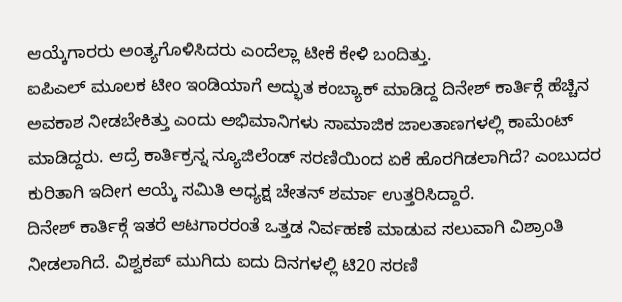ಆಯ್ಕೆಗಾರರು ಅಂತ್ಯಗೊಳಿಸಿದರು ಎಂದೆಲ್ಲಾ ಟೀಕೆ ಕೇಳಿ ಬಂದಿತ್ತು.
ಐಪಿಎಲ್ ಮೂಲಕ ಟೀಂ ಇಂಡಿಯಾಗೆ ಅದ್ಭುತ ಕಂಬ್ಯಾಕ್ ಮಾಡಿದ್ದ ದಿನೇಶ್ ಕಾರ್ತಿಕ್ಗೆ ಹೆಚ್ಚಿನ ಅವಕಾಶ ನೀಡಬೇಕಿತ್ತು ಎಂದು ಅಭಿಮಾನಿಗಳು ಸಾಮಾಜಿಕ ಜಾಲತಾಣಗಳಲ್ಲಿ ಕಾಮೆಂಟ್ ಮಾಡಿದ್ದರು. ಆದ್ರೆ ಕಾರ್ತಿಕ್ರನ್ನ ನ್ಯೂಜಿಲೆಂಡ್ ಸರಣಿಯಿಂದ ಏಕೆ ಹೊರಗಿಡಲಾಗಿದೆ? ಎಂಬುದರ ಕುರಿತಾಗಿ ಇದೀಗ ಆಯ್ಕೆ ಸಮಿತಿ ಅಧ್ಯಕ್ಷ ಚೇತನ್ ಶರ್ಮಾ ಉತ್ತರಿಸಿದ್ದಾರೆ.
ದಿನೇಶ್ ಕಾರ್ತಿಕ್ಗೆ ಇತರೆ ಆಟಗಾರರಂತೆ ಒತ್ತಡ ನಿರ್ವಹಣೆ ಮಾಡುವ ಸಲುವಾಗಿ ವಿಶ್ರಾಂತಿ ನೀಡಲಾಗಿದೆ. ವಿಶ್ವಕಪ್ ಮುಗಿದು ಐದು ದಿನಗಳಲ್ಲಿ ಟಿ20 ಸರಣಿ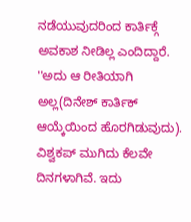ನಡೆಯುವುದರಿಂದ ಕಾರ್ತಿಕ್ಗೆ ಅವಕಾಶ ನೀಡಿಲ್ಲ ಎಂದಿದ್ದಾರೆ.
''ಅದು ಆ ರೀತಿಯಾಗಿ ಅಲ್ಲ(ದಿನೇಶ್ ಕಾರ್ತಿಕ್ ಆಯ್ಕೆಯಿಂದ ಹೊರಗಿಡುವುದು). ವಿಶ್ವಕಪ್ ಮುಗಿದು ಕೆಲವೇ ದಿನಗಳಾಗಿವೆ. ಇದು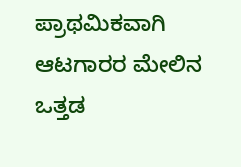ಪ್ರಾಥಮಿಕವಾಗಿ ಆಟಗಾರರ ಮೇಲಿನ ಒತ್ತಡ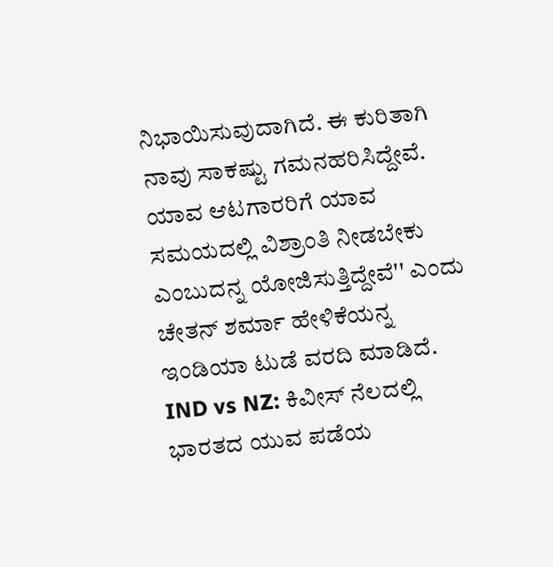ನಿಭಾಯಿಸುವುದಾಗಿದೆ. ಈ ಕುರಿತಾಗಿ ನಾವು ಸಾಕಷ್ಟು ಗಮನಹರಿಸಿದ್ದೇವೆ. ಯಾವ ಆಟಗಾರರಿಗೆ ಯಾವ ಸಮಯದಲ್ಲಿ ವಿಶ್ರಾಂತಿ ನೀಡಬೇಕು ಎಂಬುದನ್ನ ಯೋಜಿಸುತ್ತಿದ್ದೇವೆ'' ಎಂದು ಚೇತನ್ ಶರ್ಮಾ ಹೇಳಿಕೆಯನ್ನ ಇಂಡಿಯಾ ಟುಡೆ ವರದಿ ಮಾಡಿದೆ.
IND vs NZ: ಕಿವೀಸ್ ನೆಲದಲ್ಲಿ ಭಾರತದ ಯುವ ಪಡೆಯ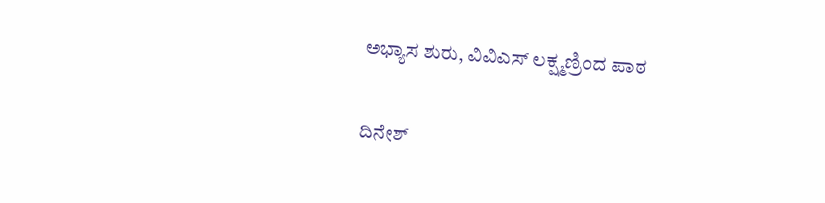ಅಭ್ಯಾಸ ಶುರು, ವಿವಿಎಸ್ ಲಕ್ಷ್ಮಣ್ರಿಂದ ಪಾಠ

ದಿನೇಶ್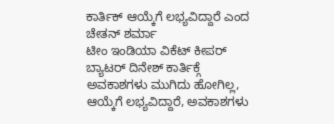ಕಾರ್ತಿಕ್ ಆಯ್ಕೆಗೆ ಲಭ್ಯವಿದ್ದಾರೆ ಎಂದ ಚೇತನ್ ಶರ್ಮಾ
ಟೀಂ ಇಂಡಿಯಾ ವಿಕೆಟ್ ಕೀಪರ್ ಬ್ಯಾಟರ್ ದಿನೇಶ್ ಕಾರ್ತಿಕ್ಗೆ ಅವಕಾಶಗಳು ಮುಗಿದು ಹೋಗಿಲ್ಲ, ಆಯ್ಕೆಗೆ ಲಭ್ಯವಿದ್ದಾರೆ, ಅವಕಾಶಗಳು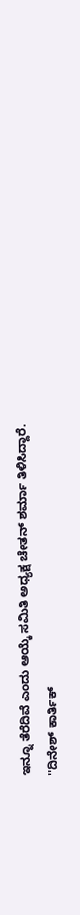ಇನ್ನೂ ತೆರೆದಿವೆ ಎಂದು ಆಯ್ಕೆ ಸಮಿತಿ ಅಧ್ಯಕ್ಷ ಚೇತನ್ ಶರ್ಮಾ ತಿಳಿಸಿದ್ದಾರೆ.
''ದಿನೇಶ್ ಕಾರ್ತಿಕ್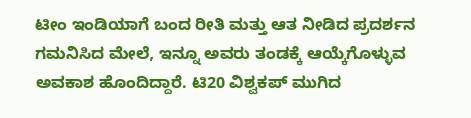ಟೀಂ ಇಂಡಿಯಾಗೆ ಬಂದ ರೀತಿ ಮತ್ತು ಆತ ನೀಡಿದ ಪ್ರದರ್ಶನ ಗಮನಿಸಿದ ಮೇಲೆ, ಇನ್ನೂ ಅವರು ತಂಡಕ್ಕೆ ಆಯ್ಕೆಗೊಳ್ಳುವ ಅವಕಾಶ ಹೊಂದಿದ್ದಾರೆ. ಟಿ20 ವಿಶ್ವಕಪ್ ಮುಗಿದ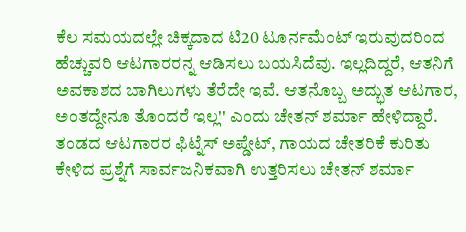ಕೆಲ ಸಮಯದಲ್ಲೇ ಚಿಕ್ಕದಾದ ಟಿ20 ಟೂರ್ನಮೆಂಟ್ ಇರುವುದರಿಂದ ಹೆಚ್ಚುವರಿ ಆಟಗಾರರನ್ನ ಆಡಿಸಲು ಬಯಸಿದೆವು. ಇಲ್ಲದಿದ್ದರೆ, ಆತನಿಗೆ ಅವಕಾಶದ ಬಾಗಿಲುಗಳು ತೆರೆದೇ ಇವೆ. ಆತನೊಬ್ಬ ಅದ್ಭುತ ಆಟಗಾರ, ಅಂತದ್ದೇನೂ ತೊಂದರೆ ಇಲ್ಲ'' ಎಂದು ಚೇತನ್ ಶರ್ಮಾ ಹೇಳಿದ್ದಾರೆ.
ತಂಡದ ಆಟಗಾರರ ಫಿಟ್ನೆಸ್ ಅಪ್ಡೇಟ್, ಗಾಯದ ಚೇತರಿಕೆ ಕುರಿತು ಕೇಳಿದ ಪ್ರಶ್ನೆಗೆ ಸಾರ್ವಜನಿಕವಾಗಿ ಉತ್ತರಿಸಲು ಚೇತನ್ ಶರ್ಮಾ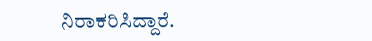ನಿರಾಕರಿಸಿದ್ದಾರೆ.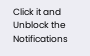Click it and Unblock the Notifications